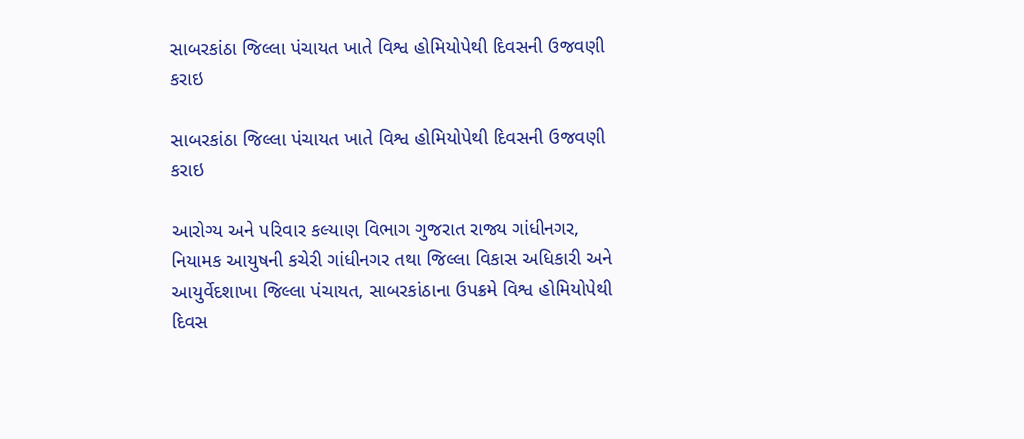સાબરકાંઠા જિલ્લા પંચાયત ખાતે વિશ્વ હોમિયોપેથી દિવસની ઉજવણી કરાઇ

સાબરકાંઠા જિલ્લા પંચાયત ખાતે વિશ્વ હોમિયોપેથી દિવસની ઉજવણી કરાઇ

આરોગ્ય અને પરિવાર કલ્યાણ વિભાગ ગુજરાત રાજ્ય ગાંધીનગર, નિયામક આયુષની કચેરી ગાંધીનગર તથા જિલ્લા વિકાસ અધિકારી અને આયુર્વેદશાખા જિલ્લા પંચાયત, સાબરકાંઠાના ઉપક્રમે વિશ્વ હોમિયોપેથી દિવસ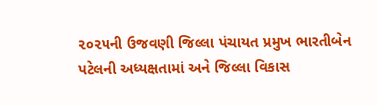૨૦૨૫ની ઉજવણી જિલ્લા પંચાયત પ્રમુખ ભારતીબેન પટેલની અધ્યક્ષતામાં અને જિલ્લા વિકાસ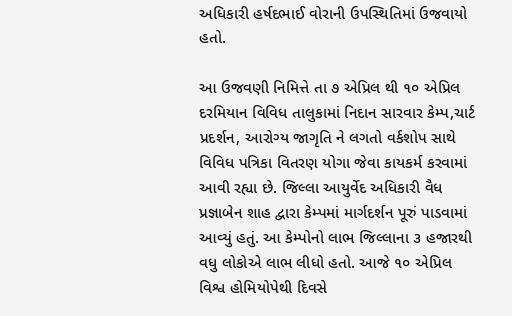અધિકારી હર્ષદભાઈ વોરાની ઉપસ્થિતિમાં ઉજવાયો હતો.

આ ઉજવણી નિમિત્તે તા ૭ એપ્રિલ થી ૧૦ એપ્રિલ  દરમિયાન વિવિધ તાલુકામાં નિદાન સારવાર કેમ્પ,ચાર્ટ પ્રદર્શન, આરોગ્ય જાગૃતિ ને લગતો વર્કશોપ સાથે વિવિધ પત્રિકા વિતરણ યોગા જેવા કાયકર્મ કરવામાં આવી રહ્યા છે. જિલ્લા આયુર્વેદ અધિકારી વૈધ પ્રજ્ઞાબેન શાહ દ્વારા કેમ્પમાં માર્ગદર્શન પૂરું પાડવામાં આવ્યું હતું. આ કેમ્પોનો લાભ જિલ્લાના ૩ હજારથી વધુ લોકોએ લાભ લીધો હતો. આજે ૧૦ એપ્રિલ વિશ્વ હોમિયોપેથી દિવસે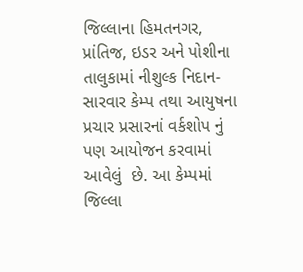જિલ્લાના હિમતનગર, પ્રાંતિજ, ઇડર અને પોશીના તાલુકામાં નીશુલ્ક નિદાન- સારવાર કેમ્પ તથા આયુષના પ્રચાર પ્રસારનાં વર્કશોપ નું પણ આયોજન કરવામાં આવેલું  છે. આ કેમ્પમાં જિલ્લા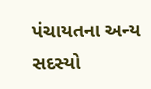પંચાયતના અન્ય સદસ્યો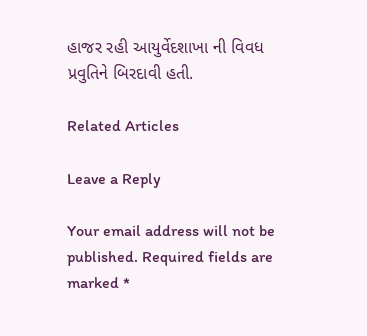હાજર રહી આયુર્વેદશાખા ની વિવધ પ્રવુતિને બિરદાવી હતી.

Related Articles

Leave a Reply

Your email address will not be published. Required fields are marked *